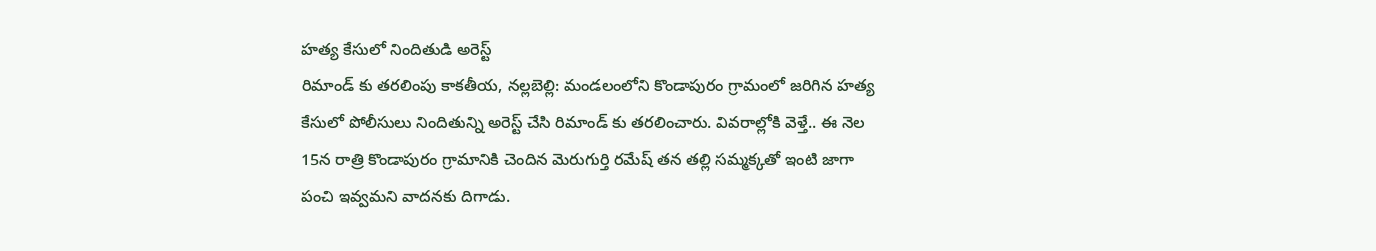హత్య కేసులో నిందితుడి అరెస్ట్
రిమాండ్ కు తరలింపు కాకతీయ, నల్లబెల్లి: మండలంలోని కొండాపురం గ్రామంలో జరిగిన హత్య కేసులో పోలీసులు నిందితున్ని అరెస్ట్ చేసి రిమాండ్ కు తరలించారు. వివరాల్లోకి వెళ్తే.. ఈ నెల 15న రాత్రి కొండాపురం గ్రామానికి చెందిన మెరుగుర్తి రమేష్ తన తల్లి సమ్మక్కతో ఇంటి జాగా పంచి ఇవ్వమని వాదనకు దిగాడు.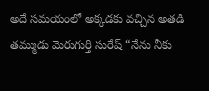అదే సమయంలో అక్కడకు వచ్చిన అతడి తమ్ముడు మెరుగుర్తి సురేష్ “నేను నీకు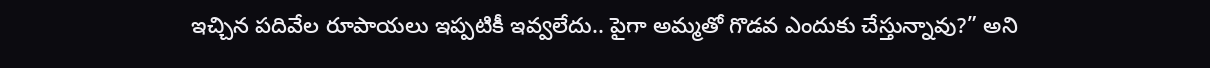ఇచ్చిన పదివేల రూపాయలు ఇప్పటికీ ఇవ్వలేదు.. పైగా అమ్మతో గొడవ ఎందుకు చేస్తున్నావు?” అని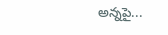అన్నపై...